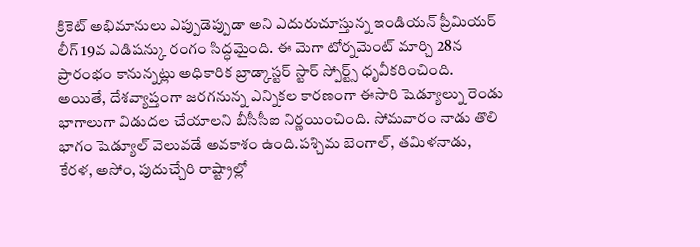క్రికెట్ అభిమానులు ఎప్పుడెప్పుడా అని ఎదురుచూస్తున్న ఇండియన్ ప్రీమియర్ లీగ్ 19వ ఎడిషన్కు రంగం సిద్ధమైంది. ఈ మెగా టోర్నమెంట్ మార్చి 28న ప్రారంభం కానున్నట్లు అధికారిక బ్రాడ్కాస్టర్ స్టార్ స్పోర్ట్స్ ధృవీకరించింది. అయితే, దేశవ్యాప్తంగా జరగనున్న ఎన్నికల కారణంగా ఈసారి షెడ్యూల్ను రెండు భాగాలుగా విడుదల చేయాలని బీసీసీఐ నిర్ణయించింది. సోమవారం నాడు తొలి భాగం షెడ్యూల్ వెలువడే అవకాశం ఉంది.పశ్చిమ బెంగాల్, తమిళనాడు, కేరళ, అసోం, పుదుచ్చేరి రాష్ట్రాల్లో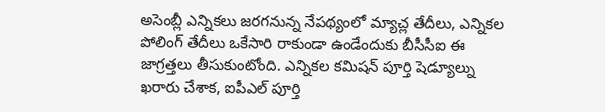అసెంబ్లీ ఎన్నికలు జరగనున్న నేపథ్యంలో మ్యాచ్ల తేదీలు, ఎన్నికల పోలింగ్ తేదీలు ఒకేసారి రాకుండా ఉండేందుకు బీసీసీఐ ఈ జాగ్రత్తలు తీసుకుంటోంది. ఎన్నికల కమిషన్ పూర్తి షెడ్యూల్ను ఖరారు చేశాక, ఐపీఎల్ పూర్తి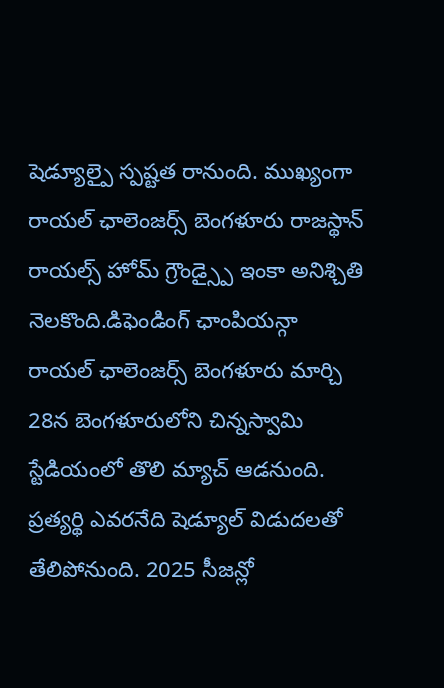షెడ్యూల్పై స్పష్టత రానుంది. ముఖ్యంగా రాయల్ ఛాలెంజర్స్ బెంగళూరు రాజస్థాన్ రాయల్స్ హోమ్ గ్రౌండ్స్పై ఇంకా అనిశ్చితి నెలకొంది.డిఫెండింగ్ ఛాంపియన్గా రాయల్ ఛాలెంజర్స్ బెంగళూరు మార్చి 28న బెంగళూరులోని చిన్నస్వామి స్టేడియంలో తొలి మ్యాచ్ ఆడనుంది. ప్రత్యర్థి ఎవరనేది షెడ్యూల్ విడుదలతో తేలిపోనుంది. 2025 సీజన్లో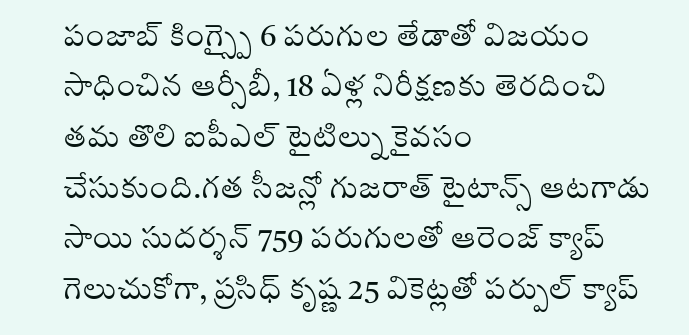పంజాబ్ కింగ్స్పై 6 పరుగుల తేడాతో విజయం సాధించిన ఆర్సీబీ, 18 ఏళ్ల నిరీక్షణకు తెరదించి తమ తొలి ఐపీఎల్ టైటిల్ను కైవసం చేసుకుంది.గత సీజన్లో గుజరాత్ టైటాన్స్ ఆటగాడు సాయి సుదర్శన్ 759 పరుగులతో ఆరెంజ్ క్యాప్ గెలుచుకోగా, ప్రసిధ్ కృష్ణ 25 వికెట్లతో పర్పుల్ క్యాప్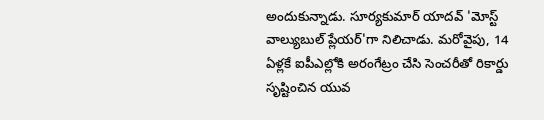అందుకున్నాడు. సూర్యకుమార్ యాదవ్ 'మోస్ట్ వాల్యుబుల్ ప్లేయర్'గా నిలిచాడు. మరోవైపు, 14 ఏళ్లకే ఐపీఎల్లోకి అరంగేట్రం చేసి సెంచరీతో రికార్డు సృష్టించిన యువ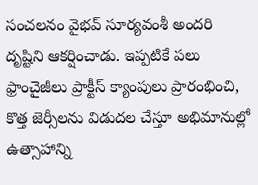సంచలనం వైభవ్ సూర్యవంశీ అందరి దృష్టిని ఆకర్షించాడు. ఇప్పటికే పలు ఫ్రాంచైజీలు ప్రాక్టీస్ క్యాంపులు ప్రారంభించి, కొత్త జెర్సీలను విడుదల చేస్తూ అభిమానుల్లో ఉత్సాహాన్ని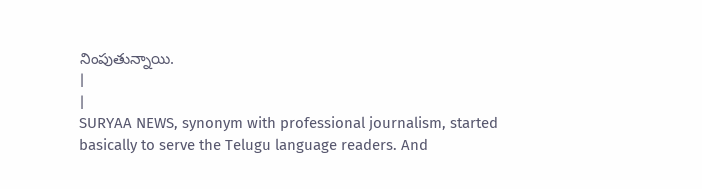నింపుతున్నాయి.
|
|
SURYAA NEWS, synonym with professional journalism, started basically to serve the Telugu language readers. And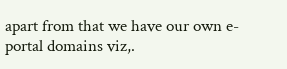apart from that we have our own e-portal domains viz,.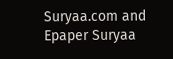Suryaa.com and Epaper Suryaa